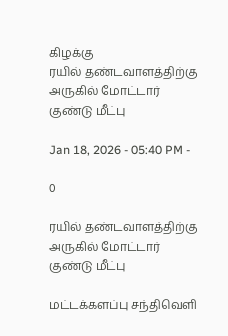கிழக்கு
ரயில் தண்டவாளத்திற்கு அருகில் மோட்டார் குண்டு மீட்பு

Jan 18, 2026 - 05:40 PM -

0

ரயில் தண்டவாளத்திற்கு அருகில் மோட்டார் குண்டு மீட்பு

மட்டக்களப்பு சந்திவெளி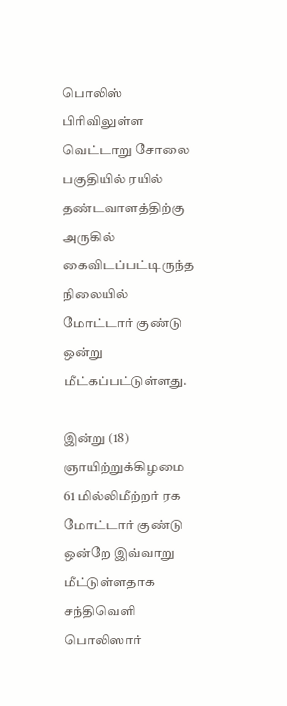பொலிஸ் பிரிவிலுள்ள வெட்டாறு சோலை பகுதியில் ரயில் தண்டவாளத்திற்கு அருகில் கைவிடப்பட்டிருந்த நிலையில் மோட்டார் குண்டு ஒன்று மீட்கப்பட்டுள்ளது.

இன்று (18) ஞாயிற்றுக்கிழமை 61 மில்லிமீற்றர் ரக மோட்டார் குண்டு ஒன்றே இவ்வாறு மீட்டுள்ளதாக சந்திவெளி பொலிஸார்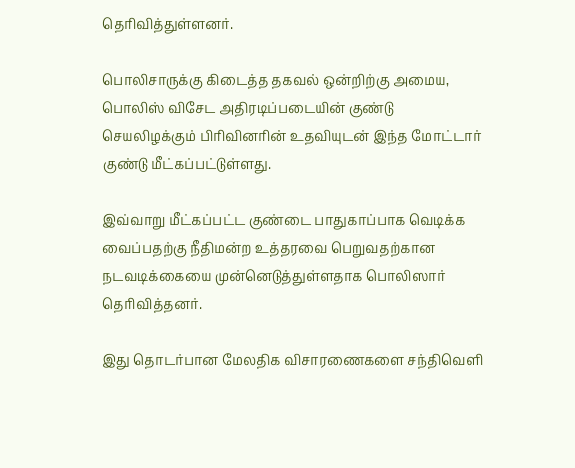தெரிவித்துள்ளனர்.

பொலிசாருக்கு கிடைத்த தகவல் ஒன்றிற்கு அமைய, பொலிஸ் விசேட அதிரடிப்படையின் குண்டு செயலிழக்கும் பிரிவினரின் உதவியுடன் இந்த மோட்டார் குண்டு மீட்கப்பட்டுள்ளது.

இவ்வாறு மீட்கப்பட்ட குண்டை பாதுகாப்பாக வெடிக்க வைப்பதற்கு நீதிமன்ற உத்தரவை பெறுவதற்கான நடவடிக்கையை முன்னெடுத்துள்ளதாக பொலிஸார் தெரிவித்தனர்.

இது தொடர்பான மேலதிக விசாரணைகளை சந்திவெளி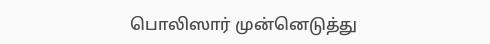பொலிஸார் முன்னெடுத்து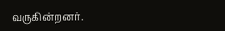வருகின்றனர்.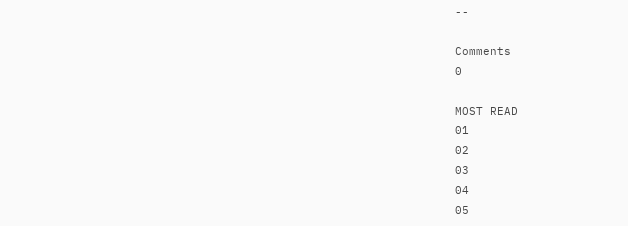--

Comments
0

MOST READ
01
02
03
04
05